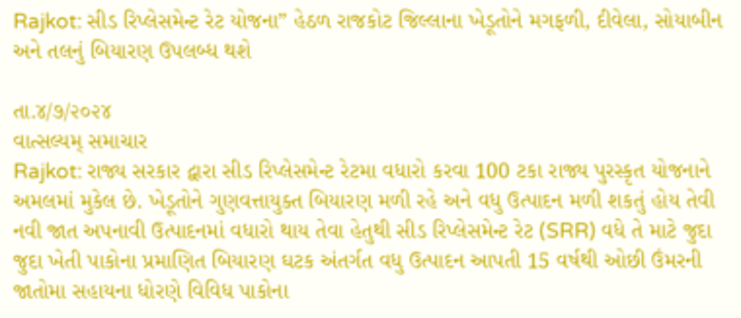Rajkot: સીડ રિપ્લેસમેન્ટ રેટ યોજના” હેઠળ રાજકોટ જિલ્લાના ખેડૂતોને મગફળી, દીવેલા, સોયાબીન અને તલનું બિયારણ ઉપલબ્ધ થશે

તા.૪/૭/૨૦૨૪
વાત્સલ્યમ્ સમાચાર
Rajkot: રાજ્ય સરકાર દ્વારા સીડ રિપ્લેસમેન્ટ રેટમા વધારો કરવા 100 ટકા રાજ્ય પુરસ્કૃત યોજનાને અમલમાં મુકેલ છે. ખેડૂતોને ગુણવત્તાયુક્ત બિયારણ મળી રહે અને વધુ ઉત્પાદન મળી શકતું હોય તેવી નવી જાત અપનાવી ઉત્પાદનમાં વધારો થાય તેવા હેતુથી સીડ રિપ્લેસમેન્ટ રેટ (SRR) વધે તે માટે જુદા જુદા ખેતી પાકોના પ્રમાણિત બિયારણ ઘટક અંતર્ગત વધુ ઉત્પાદન આપતી 15 વર્ષથી ઓછી ઉંમરની જાતોમા સહાયના ધોરણે વિવિધ પાકોના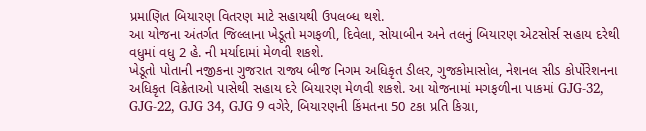પ્રમાણિત બિયારણ વિતરણ માટે સહાયથી ઉપલબ્ધ થશે.
આ યોજના અંતર્ગત જિલ્લાના ખેડૂતો મગફળી, દિવેલા, સોયાબીન અને તલનું બિયારણ એટસોર્સ સહાય દરેથી વધુમાં વધુ 2 હે. ની મર્યાદામાં મેળવી શકશે.
ખેડૂતો પોતાની નજીકના ગુજરાત રાજ્ય બીજ નિગમ અધિકૃત ડીલર, ગુજકોમાસોલ, નેશનલ સીડ કોર્પોરેશનના અધિકૃત વિક્રેતાઓ પાસેથી સહાય દરે બિયારણ મેળવી શકશે. આ યોજનામાં મગફળીના પાકમાં GJG-32, GJG-22, GJG 34, GJG 9 વગેરે, બિયારણની કિંમતના 50 ટકા પ્રતિ કિગ્રા,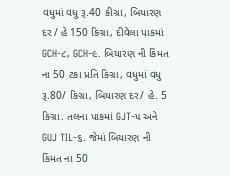વધુમાં વધુ રૂ.40 કીગ્રા, બિયારણ દર / હે 150 કિગ્રા, દીવેલા પાકમાં GCH-૮, GCH-૯. બિયારણ ની કિંમત ના 50 ટકા પ્રતિ કિગ્રા, વધુમાં વધુ રૂ.80/ કિગ્રા, બિયારણ દર/ હે. 5 કિગ્રા. તલના પાકમાં GJT-૫ અને GUJ TIL-૬. જેમાં બિયારણ ની કિંમત ના 50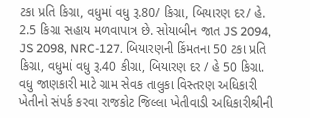ટકા પ્રતિ કિગ્રા, વધુમાં વધુ રૂ.80/ કિગ્રા, બિયારણ દર/ હે. 2.5 કિગ્રા સહાય મળવાપાત્ર છે. સોયાબીન જાત JS 2094, JS 2098, NRC-127. બિયારણની કિંમતના 50 ટકા પ્રતિ કિગ્રા, વધુમાં વધુ રૂ.40 કીગ્રા, બિયારણ દર / હે 50 કિગ્રા.
વધુ જાણકારી માટે ગ્રામ સેવક તાલુકા વિસ્તરણ અધિકારી ખેતીનો સંપર્ક કરવા રાજકોટ જિલ્લા ખેતીવાડી અધિકારીશ્રીની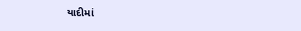યાદીમાં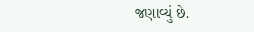જણાવ્યું છે.